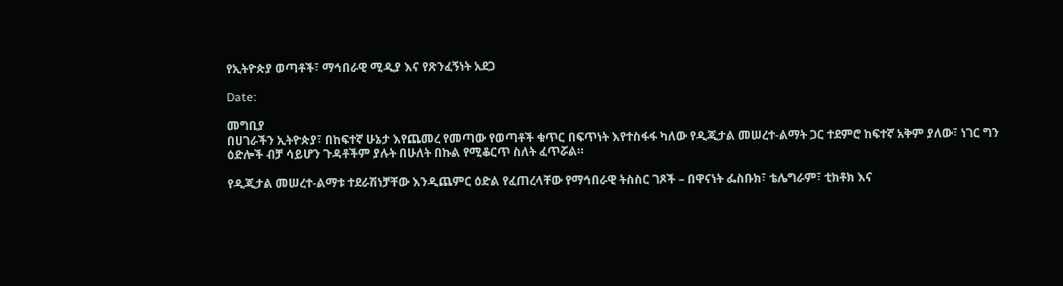የኢትዮጵያ ወጣቶች፣ ማኅበራዊ ሚዲያ እና የጽንፈኝነት አደጋ

Date:

መግቢያ
በሀገራችን ኢትዮጵያ፣ በከፍተኛ ሁኔታ እየጨመረ የመጣው የወጣቶች ቁጥር በፍጥነት እየተስፋፋ ካለው የዲጂታል መሠረተ-ልማት ጋር ተደምሮ ከፍተኛ አቅም ያለው፣ ነገር ግን ዕድሎች ብቻ ሳይሆን ጉዳቶችም ያሉት በሁለት በኩል የሚቆርጥ ስለት ፈጥሯል።

የዲጂታል መሠረተ-ልማቱ ተደራሽነቻቸው እንዲጨምር ዕድል የፈጠረላቸው የማኅበራዊ ትስስር ገጾች – በዋናነት ፌስቡክ፣ ቴሌግራም፣ ቲክቶክ እና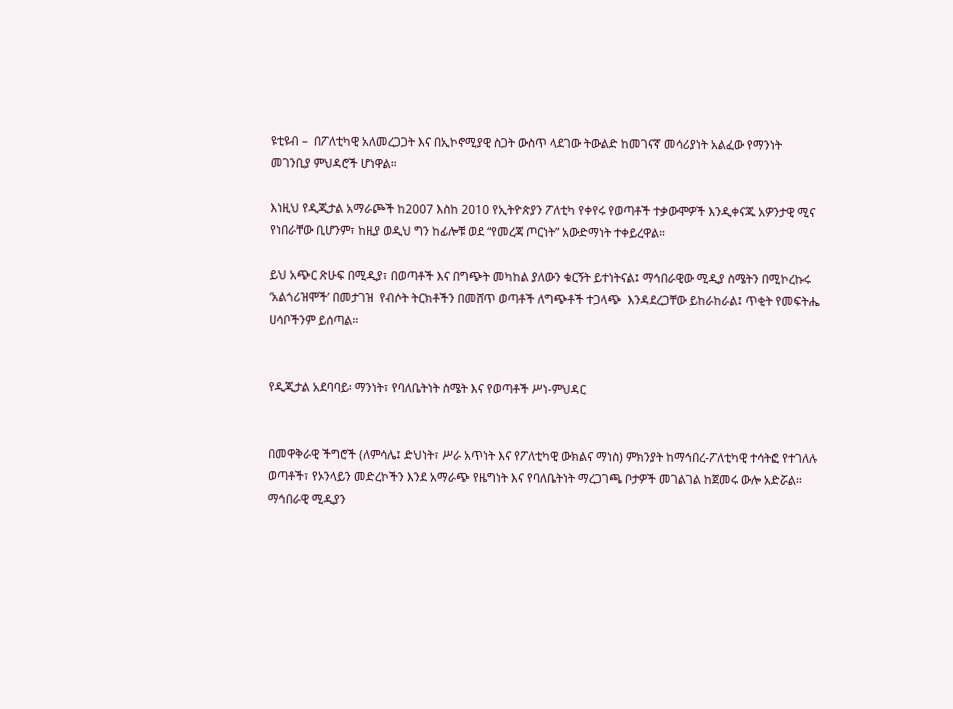ዩቲዩብ –  በፖለቲካዊ አለመረጋጋት እና በኢኮኖሚያዊ ስጋት ውስጥ ላደገው ትውልድ ከመገናኛ መሳሪያነት አልፈው የማንነት መገንቢያ ምህዳሮች ሆነዋል።

እነዚህ የዲጂታል አማራጮች ከ2007 እስከ 2010 የኢትዮጵያን ፖለቲካ የቀየሩ የወጣቶች ተቃውሞዎች እንዲቀናጁ አዎንታዊ ሚና የነበራቸው ቢሆንም፣ ከዚያ ወዲህ ግን ከፊሎቹ ወደ “የመረጃ ጦርነት” አውድማነት ተቀይረዋል።

ይህ አጭር ጽሁፍ በሚዲያ፣ በወጣቶች እና በግጭት መካከል ያለውን ቁርኝት ይተነትናል፤ ማኅበራዊው ሚዲያ ስሜትን በሚኮረኩሩ ‘አልጎሪዝሞች’ በመታገዝ  የብሶት ትርክቶችን በመሸጥ ወጣቶች ለግጭቶች ተጋላጭ  እንዳደረጋቸው ይከራከራል፤ ጥቂት የመፍትሔ ሀሳቦችንም ይሰጣል።


የዲጂታል አደባባይ፡ ማንነት፣ የባለቤትነት ስሜት እና የወጣቶች ሥነ-ምህዳር


በመዋቅራዊ ችግሮች (ለምሳሌ፤ ድህነት፣ ሥራ አጥነት እና የፖለቲካዊ ውክልና ማነስ) ምክንያት ከማኅበረ-ፖለቲካዊ ተሳትፎ የተገለሉ ወጣቶች፣ የኦንላይን መድረኮችን እንደ አማራጭ የዜግነት እና የባለቤትነት ማረጋገጫ ቦታዎች መገልገል ከጀመሩ ውሎ አድሯል። ማኅበራዊ ሚዲያን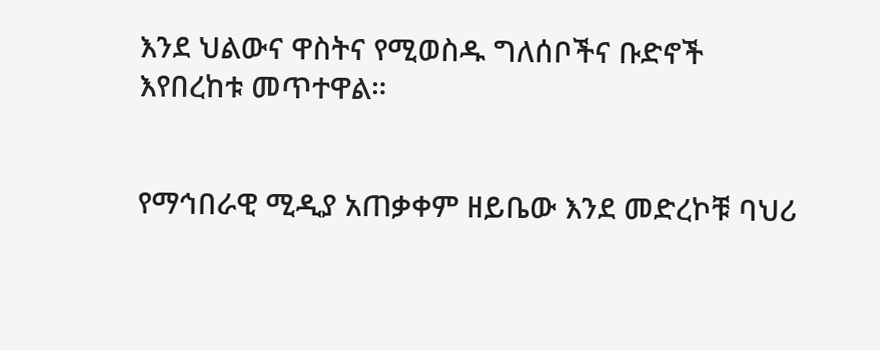እንደ ህልውና ዋስትና የሚወስዱ ግለሰቦችና ቡድኖች እየበረከቱ መጥተዋል።


የማኅበራዊ ሚዲያ አጠቃቀም ዘይቤው እንደ መድረኮቹ ባህሪ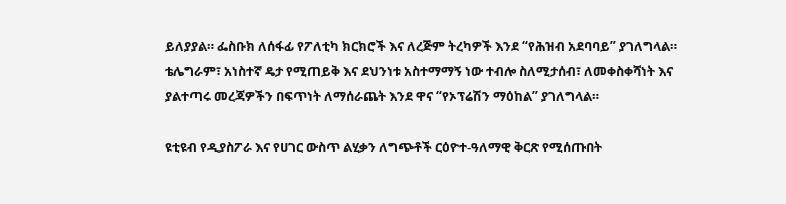ይለያያል። ፌስቡክ ለሰፋፊ የፖለቲካ ክርክሮች እና ለረጅም ትረካዎች እንደ “የሕዝብ አደባባይ” ያገለግላል። ቴሌግራም፣ አነስተኛ ዴታ የሚጠይቅ እና ደህንነቱ አስተማማኝ ነው ተብሎ ስለሚታሰብ፣ ለመቀስቀሻነት እና ያልተጣሩ መረጃዎችን በፍጥነት ለማሰራጨት እንደ ዋና “የኦፕሬሽን ማዕከል” ያገለግላል።

ዩቲዩብ የዲያስፖራ እና የሀገር ውስጥ ልሂቃን ለግጭቶች ርዕዮተ-ዓለማዊ ቅርጽ የሚሰጡበት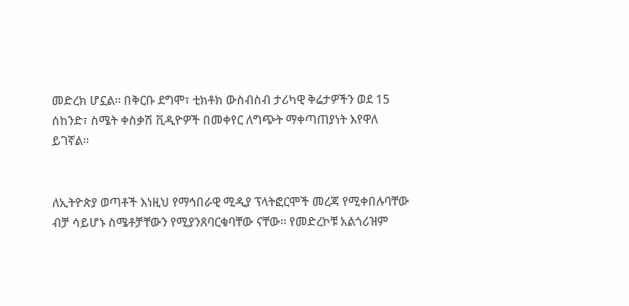መድረክ ሆኗል። በቅርቡ ደግሞ፣ ቲክቶክ ውስብስብ ታሪካዊ ቅሬታዎችን ወደ 15 ሰከንድ፣ ስሜት ቀስቃሽ ቪዲዮዎች በመቀየር ለግጭት ማቀጣጠያነት እየዋለ ይገኛል።


ለኢትዮጵያ ወጣቶች እነዚህ የማኅበራዊ ሚዲያ ፕላትፎርሞች መረጃ የሚቀበሉባቸው ብቻ ሳይሆኑ ስሜቶቻቸውን የሚያንጸባርቁባቸው ናቸው። የመድረኮቹ አልጎሪዝም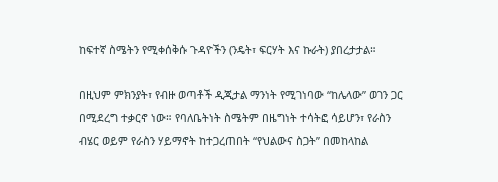ከፍተኛ ስሜትን የሚቀሰቅሱ ጉዳዮችን (ንዴት፣ ፍርሃት እና ኩራት) ያበረታታል።

በዚህም ምክንያት፣ የብዙ ወጣቶች ዲጂታል ማንነት የሚገነባው “ከሌላው” ወገን ጋር በሚደረግ ተቃርኖ ነው። የባለቤትነት ስሜትም በዜግነት ተሳትፎ ሳይሆን፣ የራስን ብሄር ወይም የራስን ሃይማኖት ከተጋረጠበት “የህልውና ስጋት” በመከላከል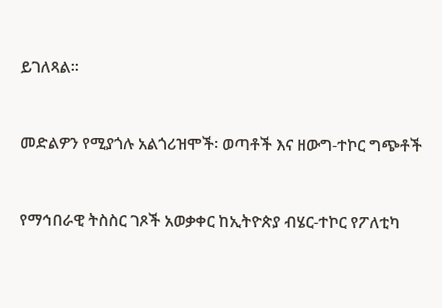ይገለጻል።


መድልዎን የሚያጎሉ አልጎሪዝሞች፡ ወጣቶች እና ዘውግ-ተኮር ግጭቶች


የማኅበራዊ ትስስር ገጾች አወቃቀር ከኢትዮጵያ ብሄር-ተኮር የፖለቲካ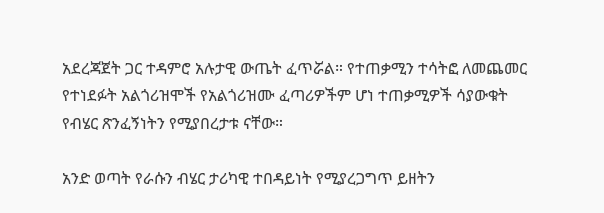አደረጃጀት ጋር ተዳምሮ አሉታዊ ውጤት ፈጥሯል። የተጠቃሚን ተሳትፎ ለመጨመር የተነደፉት አልጎሪዝሞች የአልጎሪዝሙ ፈጣሪዎችም ሆነ ተጠቃሚዎች ሳያውቁት የብሄር ጽንፈኝነትን የሚያበረታቱ ናቸው።

አንድ ወጣት የራሱን ብሄር ታሪካዊ ተበዳይነት የሚያረጋግጥ ይዘትን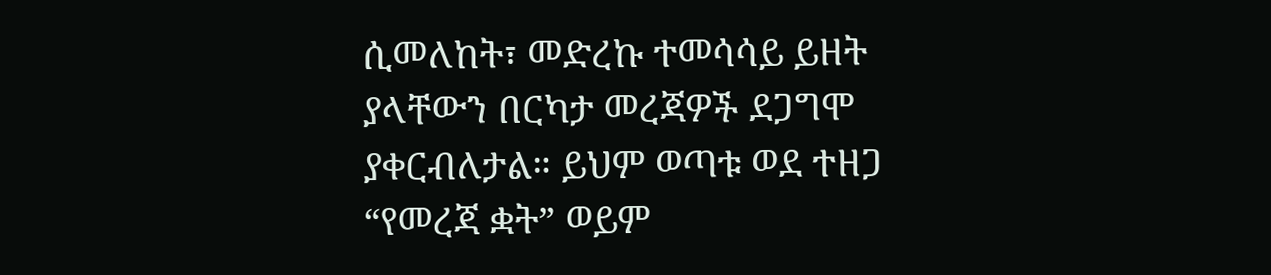ሲመለከት፣ መድረኩ ተመሳሳይ ይዘት ያላቸውን በርካታ መረጃዎች ደጋግሞ ያቀርብለታል። ይህም ወጣቱ ወደ ተዘጋ “የመረጃ ቋት” ወይም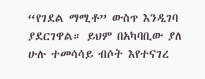“የገደል ማሚቶ” ውስጥ እንዲገባ ያደርገዋል። ይህም በአካባቢው ያለ ሁሉ ተመሳሳይ ብሶት እየተናገረ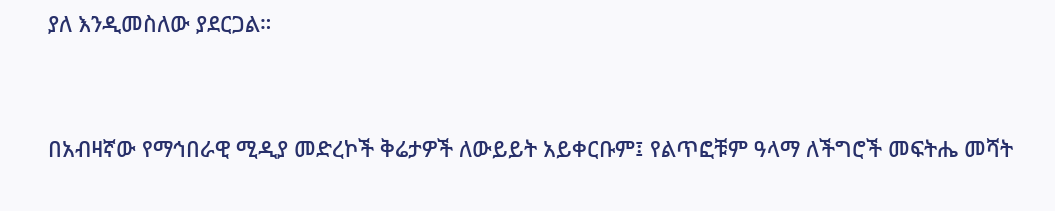ያለ እንዲመስለው ያደርጋል።


በአብዛኛው የማኅበራዊ ሚዲያ መድረኮች ቅሬታዎች ለውይይት አይቀርቡም፤ የልጥፎቹም ዓላማ ለችግሮች መፍትሔ መሻት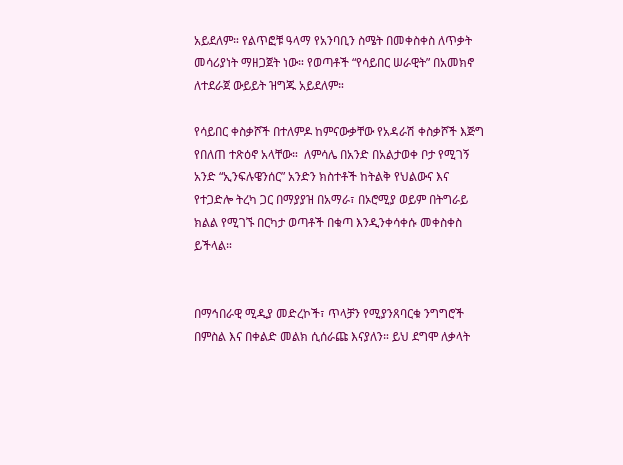አይደለም። የልጥፎቹ ዓላማ የአንባቢን ስሜት በመቀስቀስ ለጥቃት መሳሪያነት ማዘጋጀት ነው። የወጣቶች “የሳይበር ሠራዊት” በአመክኖ ለተደራጀ ውይይት ዝግጁ አይደለም።

የሳይበር ቀስቃሾች በተለምዶ ከምናውቃቸው የአዳራሽ ቀስቃሾች እጅግ የበለጠ ተጽዕኖ አላቸው።  ለምሳሌ በአንድ በአልታወቀ ቦታ የሚገኝ አንድ “ኢንፍሉዌንሰር” አንድን ክስተቶች ከትልቅ የህልውና እና የተጋድሎ ትረካ ጋር በማያያዝ በአማራ፣ በኦሮሚያ ወይም በትግራይ ክልል የሚገኙ በርካታ ወጣቶች በቁጣ እንዲንቀሳቀሱ መቀስቀስ ይችላል።


በማኅበራዊ ሚዲያ መድረኮች፣ ጥላቻን የሚያንጸባርቁ ንግግሮች በምስል እና በቀልድ መልክ ሲሰራጩ እናያለን። ይህ ደግሞ ለቃላት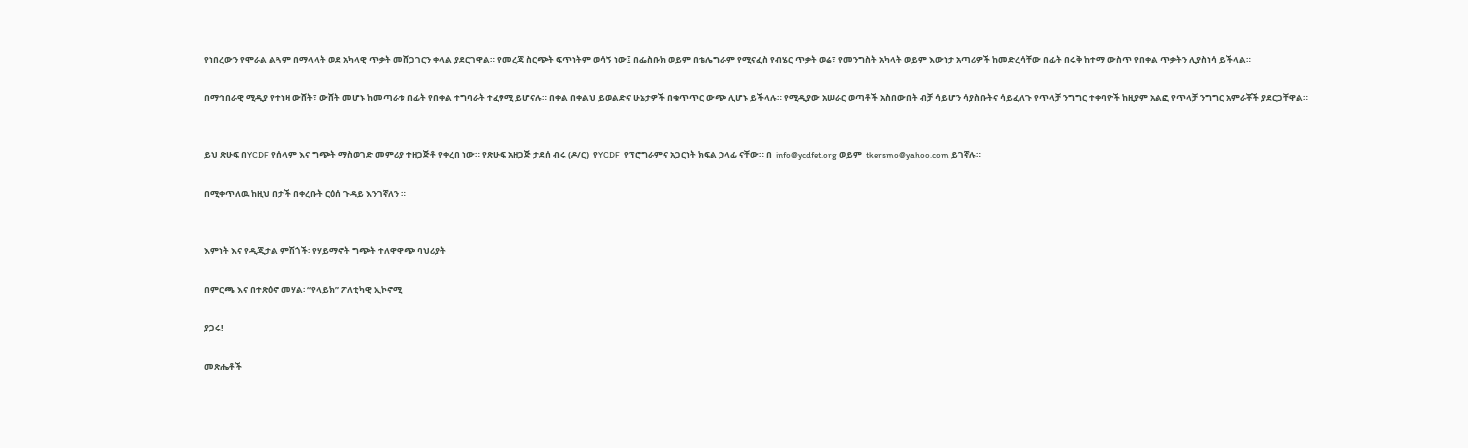የነበረውን የሞራል ልጓም በማላላት ወደ አካላዊ ጥቃት መሸጋገርን ቀላል ያደርገዋል። የመረጃ ስርጭት ፍጥነትም ወሳኝ ነው፤ በፌስቡክ ወይም በቴሌግራም የሚናፈስ የብሄር ጥቃት ወሬ፣ የመንግስት አካላት ወይም እውነታ አጣሪዎች ከመድረሳቸው በፊት በሩቅ ከተማ ውስጥ የበቀል ጥቃትን ሊያስነሳ ይችላል።

በማኅበራዊ ሚዲያ የተነዛ ውሸት፣ ውሸት መሆኑ ከመጣራቱ በፊት የበቀል ተግባራት ተፈፃሚ ይሆናሉ። በቀል በቀልህ ይወልድና ሁኔታዎች በቁጥጥር ውጭ ሊሆኑ ይችላሉ። የሚዲያው አሠራር ወጣቶች አስበውበት ብቻ ሳይሆን ሳያስቡትና ሳይፈለጉ የጥላቻ ንግግር ተቀባዮች ከዚያም አልፎ የጥላቻ ንግግር አምራቾች ያደርጋቸዋል።


ይህ ጽሁፍ በYCDF የሰላም እና ግጭት ማስወገድ መምሪያ ተዘጋጅቶ የቀረበ ነው። የጽሁፍ አዘጋጅ ታደሰ ብሩ (ዶ/ር)  የYCDF  የፕሮግራምና አጋርነት ክፍል ኃላፊ ናቸው። በ  info@ycdfet.org ወይም  tkersmo@yahoo.com ይገኛሉ።

በሚቀጥለዉ ከዚህ በታች በቀረቡት ርዕሰ ጉዳይ እንገኛለን ።


እምነት እና የዲጂታል ምሽጎች፡ የሃይማኖት ግጭት ተለዋዋጭ ባህሪያት

በምርጫ እና በተጽዕኖ መሃል፡ “የላይክ” ፖለቲካዊ ኢኮኖሚ

ያጋሩ!

መጽሔቶች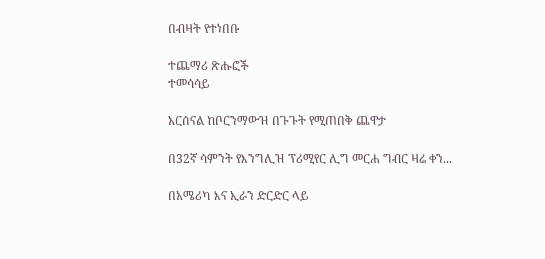በብዛት የተነበቡ

ተጨማሪ ጽሑፎች
ተመሳሳይ

አርሰናል ከቦርንማውዝ በጉጉት የሚጠበቅ ጨዋታ

በ32ኛ ሳምንት የእንግሊዝ ፕሪሚየር ሊግ መርሐ ግብር ዛሬ ቀን...

በአሜሪካ እና ኢራን ድርድር ላይ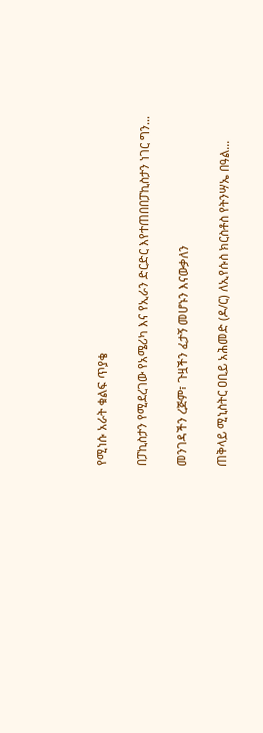የሚነሱ አራት ቁልፍ ጥያቄ

በፓኪስታን የሚደረገው የአሜሪካ እና የኢራን ድርድር እየተጠበበፓኪስታን ነገር ግን...

መንገዳችን ረጅም፣ ጉዟችን ፈታኝ መሆኑን እናውቃለን

ጠቅላይ ሚኒስትር ዐቢይ አሕመድ (ዶ/ር) ለኢየሱስ ክርስቶስ የትንሣኤ በዓል...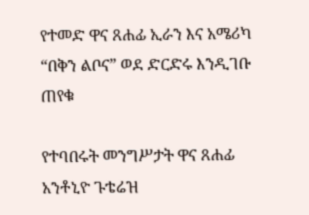የተመድ ዋና ጸሐፊ ኢራን እና አሜሪካ “በቅን ልቦና” ወደ ድርድሩ እንዲገቡ ጠየቁ

የተባበሩት መንግሥታት ዋና ጸሐፊ አንቶኒዮ ጉቴሬዝ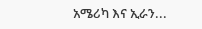አሜሪካ እና ኢራን...